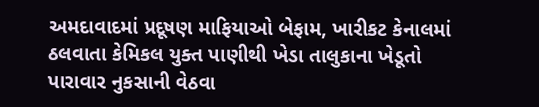અમદાવાદમાં પ્રદૂષણ માફિયાઓ બેફામ, ખારીકટ કેનાલમાં ઠલવાતા કેમિકલ યુક્ત પાણીથી ખેડા તાલુકાના ખેડૂતો પારાવાર નુકસાની વેઠવા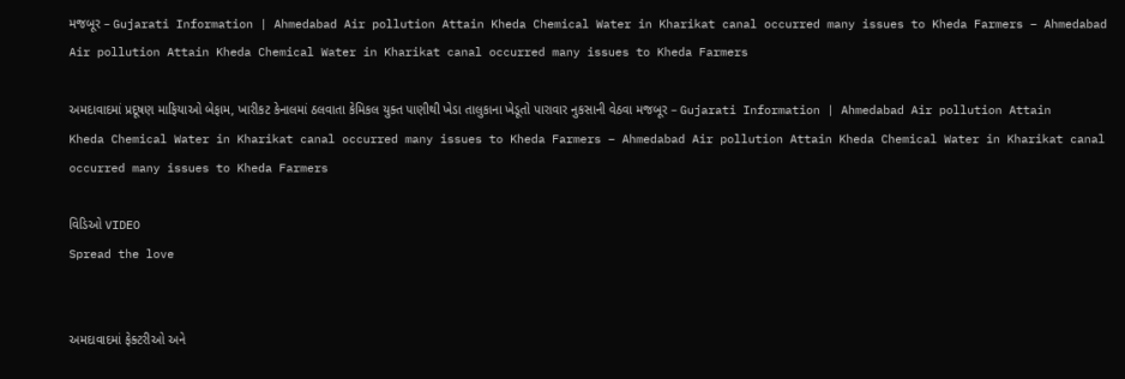મજબૂર – Gujarati Information | Ahmedabad Air pollution Attain Kheda Chemical Water in Kharikat canal occurred many issues to Kheda Farmers – Ahmedabad Air pollution Attain Kheda Chemical Water in Kharikat canal occurred many issues to Kheda Farmers

અમદાવાદમાં પ્રદૂષણ માફિયાઓ બેફામ, ખારીકટ કેનાલમાં ઠલવાતા કેમિકલ યુક્ત પાણીથી ખેડા તાલુકાના ખેડૂતો પારાવાર નુકસાની વેઠવા મજબૂર – Gujarati Information | Ahmedabad Air pollution Attain Kheda Chemical Water in Kharikat canal occurred many issues to Kheda Farmers – Ahmedabad Air pollution Attain Kheda Chemical Water in Kharikat canal occurred many issues to Kheda Farmers

વિડિઓ VIDEO
Spread the love


અમદાવાદમાં ફેક્ટરીઓ અને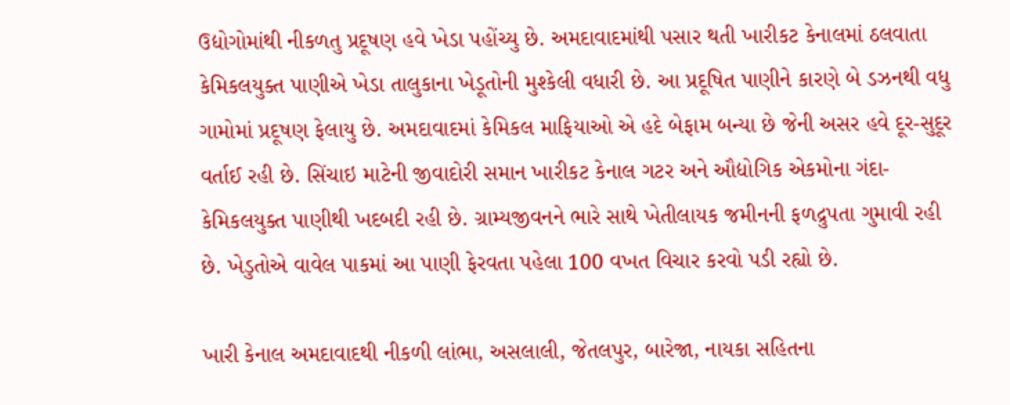ઉદ્યોગોમાંથી નીકળતુ પ્રદૂષણ હવે ખેડા પહોંચ્યુ છે. અમદાવાદમાંથી પસાર થતી ખારીકટ કેનાલમાં ઠલવાતા કેમિકલયુક્ત પાણીએ ખેડા તાલુકાના ખેડૂતોની મુશ્કેલી વધારી છે. આ પ્રદૂષિત પાણીને કારણે બે ડઝનથી વધુ ગામોમાં પ્રદૂષણ ફેલાયુ છે. અમદાવાદમાં કેમિકલ માફિયાઓ એ હદે બેફામ બન્યા છે જેની અસર હવે દૂર-સુદૂર વર્તાઈ રહી છે. સિંચાઇ માટેની જીવાદોરી સમાન ખારીકટ કેનાલ ગટર અને ઔદ્યોગિક એકમોના ગંદા-કેમિકલયુક્ત પાણીથી ખદબદી રહી છે. ગ્રામ્યજીવનને ભારે સાથે ખેતીલાયક જમીનની ફળદ્રુપતા ગુમાવી રહી છે. ખેડુતોએ વાવેલ પાકમાં આ પાણી ફેરવતા પહેલા 100 વખત વિચાર કરવો પડી રહ્યો છે.

ખારી કેનાલ અમદાવાદથી નીકળી લાંભા, અસલાલી, જેતલપુર, બારેજા, નાયકા સહિતના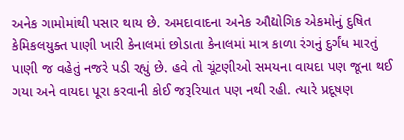અનેક ગામોમાંથી પસાર થાય છે. અમદાવાદના અનેક ઔદ્યોગિક એકમોનું દુષિત કેમિકલયુક્ત પાણી ખારી કેનાલમાં છોડાતા કેનાલમાં માત્ર કાળા રંગનું દુર્ગંધ મારતું પાણી જ વહેતું નજરે પડી રહ્યું છે. હવે તો ચૂંટણીઓ સમયના વાયદા પણ જૂના થઈ ગયા અને વાયદા પૂરા કરવાની કોઈ જરૂરિયાત પણ નથી રહી. ત્યારે પ્રદૂષણ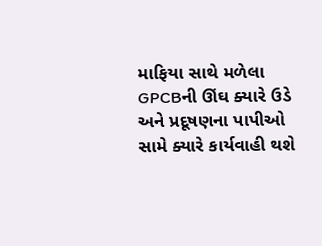માફિયા સાથે મળેલા GPCBની ઊંઘ ક્યારે ઉડે અને પ્રદૂષણના પાપીઓ સામે ક્યારે કાર્યવાહી થશે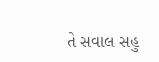તે સવાલ સહુ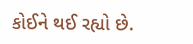કોઈને થઈ રહ્યો છે.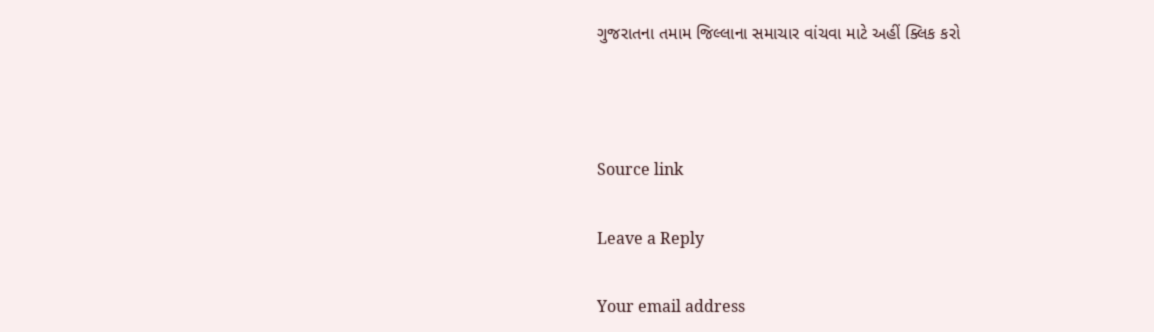ગુજરાતના તમામ જિલ્લાના સમાચાર વાંચવા માટે અહીં ક્લિક કરો



Source link

Leave a Reply

Your email address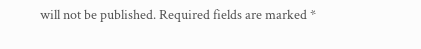will not be published. Required fields are marked *